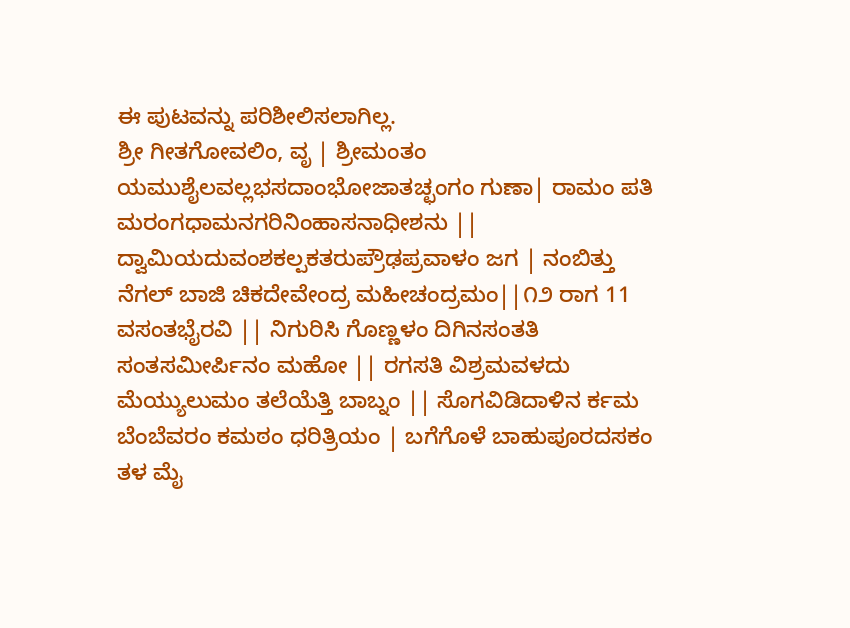ಈ ಪುಟವನ್ನು ಪರಿಶೀಲಿಸಲಾಗಿಲ್ಲ.
ಶ್ರೀ ಗೀತಗೋವಲಿಂ, ವೃ | ಶ್ರೀಮಂತಂ ಯಮುಶೈಲವಲ್ಲಭಸದಾಂಭೋಜಾತಚ್ಛಂಗಂ ಗುಣಾ| ರಾಮಂ ಪತಿ ಮರಂಗಧಾಮನಗರಿನಿಂಹಾಸನಾಧೀಶನು || ದ್ವಾಮಿಯದುವಂಶಕಲ್ಪಕತರುಪ್ರೌಢಪ್ರವಾಳಂ ಜಗ | ನಂಬಿತ್ತು ನೆಗಲ್ ಬಾಜಿ ಚಿಕದೇವೇಂದ್ರ ಮಹೀಚಂದ್ರಮಂ||೧೨ ರಾಗ 11 ವಸಂತಭೈರವಿ || ನಿಗುರಿಸಿ ಗೊಣ್ಣಳಂ ದಿಗಿನಸಂತತಿ ಸಂತಸಮೀರ್ಪಿನಂ ಮಹೋ || ರಗಸತಿ ವಿಶ್ರಮವಳದು ಮೆಯ್ಯುಲುಮಂ ತಲೆಯೆತ್ತಿ ಬಾಬ್ನಂ || ಸೊಗವಿಡಿದಾಳಿನ ರ್ಕಮ ಬೆಂಬೆವರಂ ಕಮಠಂ ಧರಿತ್ರಿಯಂ | ಬಗೆಗೊಳೆ ಬಾಹುಪೂರದಸಕಂ ತಳ ಮೈ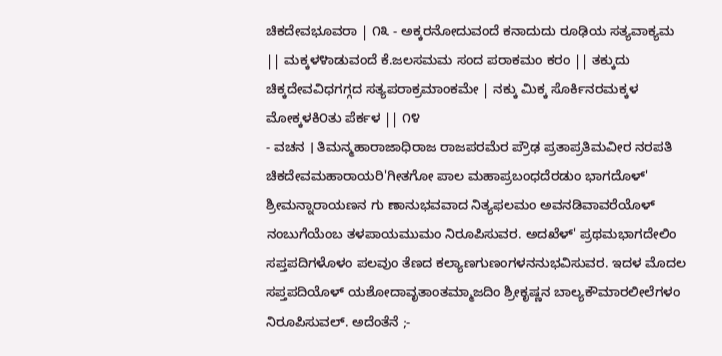ಚಿಕದೇವಭೂವರಾ | ೧೩ - ಅಕ್ಕರನೋದುವಂದೆ ಕನಾದುದು ರೂಢಿಯ ಸತ್ಯವಾಕ್ಯಮ || ಮಕ್ಕಳ೪ಾಡುವಂದೆ ಕೆ.ಜಲಸಮಮ ಸಂದ ಪರಾಕಮಂ ಕರಂ || ತಕ್ಕುದು ಚಿಕ್ಕದೇವವಿಧಗಗ್ಗದ ಸತ್ಯಪರಾಕ್ರಮಾಂಕಮೇ | ನಕ್ಕು ಮಿಕ್ಕ ಸೊರ್ಕಿನರಮಕ್ಕಳ ಮೋಕ್ಕಳಕಿ೦ತು ಪೆರ್ಕಳ || ೧೪
- ವಚನ । ತಿಮನ್ಮಹಾರಾಜಾಧಿರಾಜ ರಾಜಪರಮೆರ ಪ್ರೌಢ ಪ್ರತಾಪ್ರತಿಮವೀರ ನರಪತಿ ಚಿಕದೇವಮಹಾರಾಯರಿ'ಗೀತಗೋ ಪಾಲ ಮಹಾಪ್ರಬಂಧದೆರಡುಂ ಭಾಗದೊಳ್' ಶ್ರೀಮನ್ನಾರಾಯಣನ ಗು ಣಾನುಭವವಾದ ನಿತ್ಯಫಲಮಂ ಅವನಡಿವಾವರೆಯೊಳ್ ನಂಬುಗೆಯೆಂಬ ತಳಪಾಯಮುಮಂ ನಿರೂಪಿಸುವರ. ಅದಖೆಳ್' ಪ್ರಥಮಭಾಗದೇಲಿಂ ಸಪ್ತಪದಿಗಳೊಳಂ ಪಲವುಂ ತೆಣದ ಕಲ್ಯಾಣಗುಣಂಗಳನನುಭವಿಸುವರ. ಇದಳ ಮೊದಲ ಸಪ್ತಪದಿಯೊಳ್ ಯಶೋದಾವೃತಾಂತಮ್ಮಾಜದಿಂ ಶ್ರೀಕೃಷ್ಣನ ಬಾಲ್ಯಕೌಮಾರಲೀಲೆಗಳಂ ನಿರೂಪಿಸುವಲ್. ಅದೆಂತೆನೆ ;-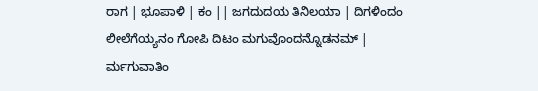ರಾಗ | ಭೂಪಾಳಿ | ಕಂ || ಜಗದುದಯ ತಿನಿಲಯಾ | ದಿಗಳಿಂದಂ ಲೀಲೆಗೆಯ್ಯನಂ ಗೋಪಿ ದಿಟಂ ಮಗುವೊಂದನ್ನೊಡನಮ್ | ರ್ಮಗುವಾತಿಂ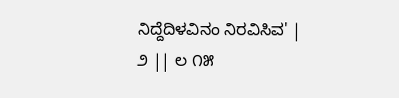ನಿದ್ದೆದಿಳವಿನಂ ನಿರವಿಸಿವ' |
೨ || ಲ ೧೫